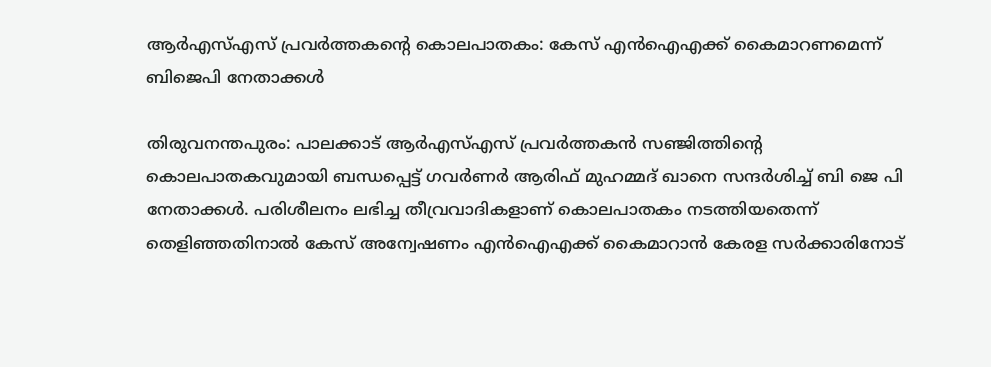ആര്‍എസ്എസ് പ്രവര്‍ത്തകന്റെ കൊലപാതകം: കേസ് എന്‍ഐഎക്ക് കൈമാറണമെന്ന് ബിജെപി നേതാക്കള്‍

തിരുവനന്തപുരം: പാലക്കാട് ആര്‍എസ്എസ് പ്രവര്‍ത്തകന്‍ സഞ്ജിത്തിന്റെ കൊലപാതകവുമായി ബന്ധപ്പെട്ട് ഗവര്‍ണര്‍ ആരിഫ് മുഹമ്മദ് ഖാനെ സന്ദര്‍ശിച്ച് ബി ജെ പി നേതാക്കള്‍. പരിശീലനം ലഭിച്ച തീവ്രവാദികളാണ് കൊലപാതകം നടത്തിയതെന്ന് തെളിഞ്ഞതിനാല്‍ കേസ് അന്വേഷണം എന്‍ഐഎക്ക് കൈമാറാന്‍ കേരള സര്‍ക്കാരിനോട്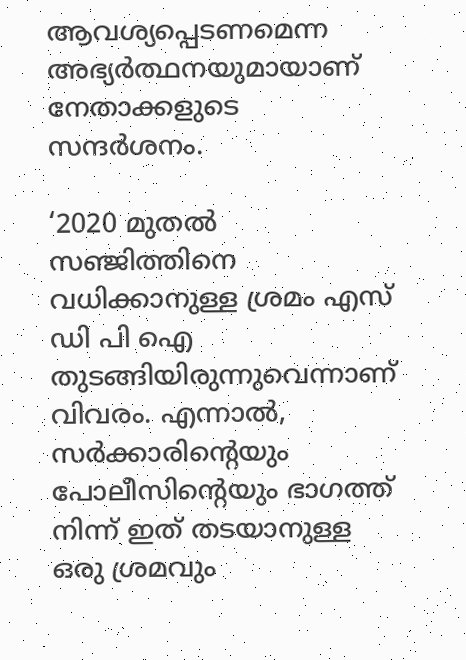ആവശ്യപ്പെടണമെന്ന അഭ്യര്‍ത്ഥനയുമായാണ് നേതാക്കളുടെ സന്ദര്‍ശനം.

‘2020 മുതല്‍ സഞ്ജിത്തിനെ വധിക്കാനുള്ള ശ്രമം എസ് ഡി പി ഐ തുടങ്ങിയിരുന്നുവെന്നാണ് വിവരം. എന്നാല്‍, സര്‍ക്കാരിന്റെയും പോലീസിന്റെയും ഭാഗത്ത് നിന്ന് ഇത് തടയാനുള്ള ഒരു ശ്രമവും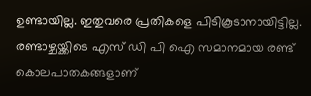ഉണ്ടായില്ല. ഇതുവരെ പ്രതികളെ പിടികൂടാനായിട്ടില്ല. രണ്ടാഴ്ചയ്ക്കിടെ എസ് ഡി പി ഐ സമാനമായ രണ്ട് കൊലപാതകങ്ങളാണ്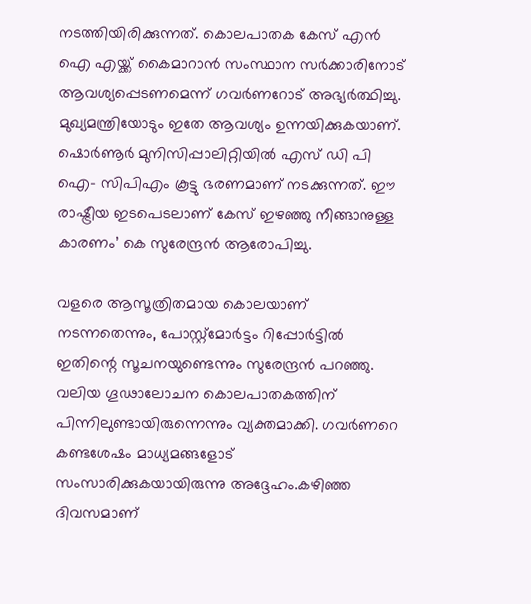നടത്തിയിരിക്കുന്നത്. കൊലപാതക കേസ് എന്‍ ഐ എയ്ക്ക് കൈമാറാന്‍ സംസ്ഥാന സര്‍ക്കാരിനോട് ആവശ്യപ്പെടണമെന്ന് ഗവര്‍ണറോട് അഭ്യര്‍ത്ഥിച്ചു. മുഖ്യമന്ത്രിയോടും ഇതേ ആവശ്യം ഉന്നയിക്കുകയാണ്. ഷൊര്‍ണൂര്‍ മുനിസിപ്പാലിറ്റിയില്‍ എസ് ഡി പി ഐ- സിപിഎം കൂട്ടു ഭരണമാണ് നടക്കുന്നത്. ഈ രാഷ്ട്രീയ ഇടപെടലാണ് കേസ് ഇഴഞ്ഞു നീങ്ങാനുള്ള കാരണം’ കെ സുരേന്ദ്രന്‍ ആരോപിച്ചു.

വളരെ ആസൂത്രിതമായ കൊലയാണ് നടന്നതെന്നും, പോസ്റ്റ്‌മോര്‍ട്ടം റിപ്പോര്‍ട്ടില്‍ ഇതിന്റെ സൂചനയുണ്ടെന്നും സുരേന്ദ്രന്‍ പറഞ്ഞു. വലിയ ഗൂഢാലോചന കൊലപാതകത്തിന് പിന്നിലുണ്ടായിരുന്നെന്നും വ്യക്തമാക്കി. ഗവര്‍ണറെ കണ്ടശേഷം മാധ്യമങ്ങളോട് സംസാരിക്കുകയായിരുന്നു അദ്ദേഹം.കഴിഞ്ഞ ദിവസമാണ്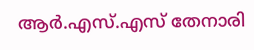ആര്‍.എസ്.എസ് തേനാരി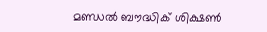മണ്ഡല്‍ ബൗദ്ധിക് ശിക്ഷണ്‍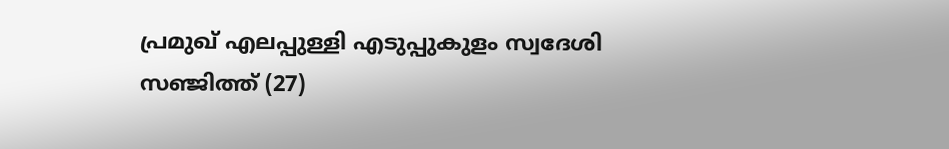പ്രമുഖ് എലപ്പുള്ളി എടുപ്പുകുളം സ്വദേശി സഞ്ജിത്ത് (27)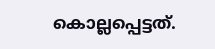കൊല്ലപ്പെട്ടത്.